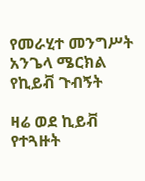የመራሂተ መንግሥት አንጌላ ሜርክል የኪይቭ ጉብኝት

ዛሬ ወደ ኪይቭ የተጓዙት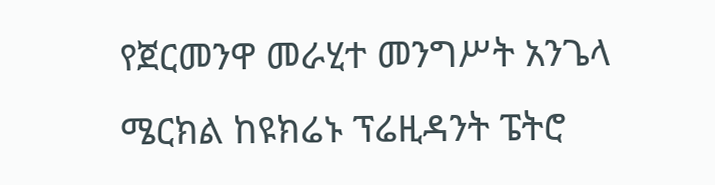የጀርመንዋ መራሂተ መንግሥት አንጌላ ሜርክል ከዩክሬኑ ፕሬዚዳንት ፔትሮ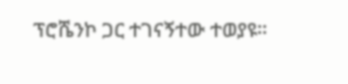ፕሮሼንኮ ጋር ተገናኝተው ተወያዩ።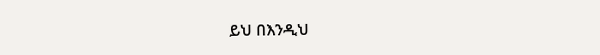ይህ በእንዲህ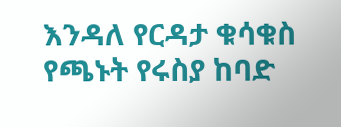እንዳለ የርዳታ ቁሳቁስ የጫኑት የሩስያ ከባድ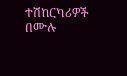ተሽከርካሪዎች በሙሉ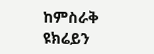ከምስራቅ ዩክሬይን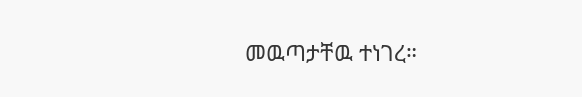መዉጣታቸዉ ተነገረ።